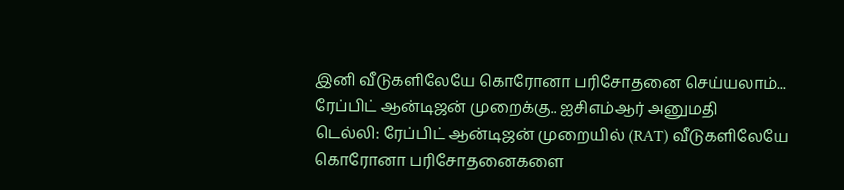இனி வீடுகளிலேயே கொரோனா பரிசோதனை செய்யலாம்... ரேப்பிட் ஆன்டிஜன் முறைக்கு.. ஐசிஎம்ஆர் அனுமதி
டெல்லி: ரேப்பிட் ஆன்டிஜன் முறையில் (RAT) வீடுகளிலேயே கொரோனா பரிசோதனைகளை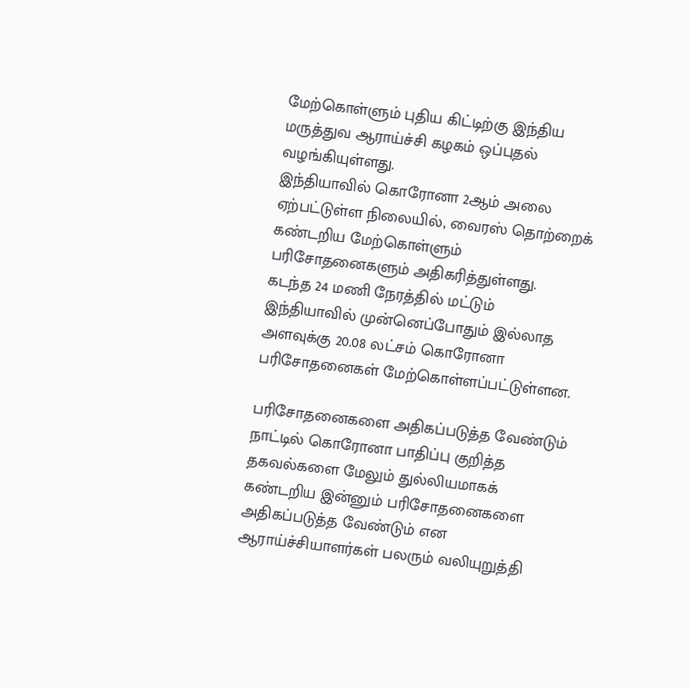மேற்கொள்ளும் புதிய கிட்டிற்கு இந்திய மருத்துவ ஆராய்ச்சி கழகம் ஒப்புதல் வழங்கியுள்ளது.
இந்தியாவில் கொரோனா 2ஆம் அலை ஏற்பட்டுள்ள நிலையில், வைரஸ் தொற்றைக் கண்டறிய மேற்கொள்ளும் பரிசோதனைகளும் அதிகரித்துள்ளது.
கடந்த 24 மணி நேரத்தில் மட்டும் இந்தியாவில் முன்னெப்போதும் இல்லாத அளவுக்கு 20.08 லட்சம் கொரோனா பரிசோதனைகள் மேற்கொள்ளப்பட்டுள்ளன.

பரிசோதனைகளை அதிகப்படுத்த வேண்டும்
நாட்டில் கொரோனா பாதிப்பு குறித்த தகவல்களை மேலும் துல்லியமாகக் கண்டறிய இன்னும் பரிசோதனைகளை அதிகப்படுத்த வேண்டும் என ஆராய்ச்சியாளர்கள் பலரும் வலியுறுத்தி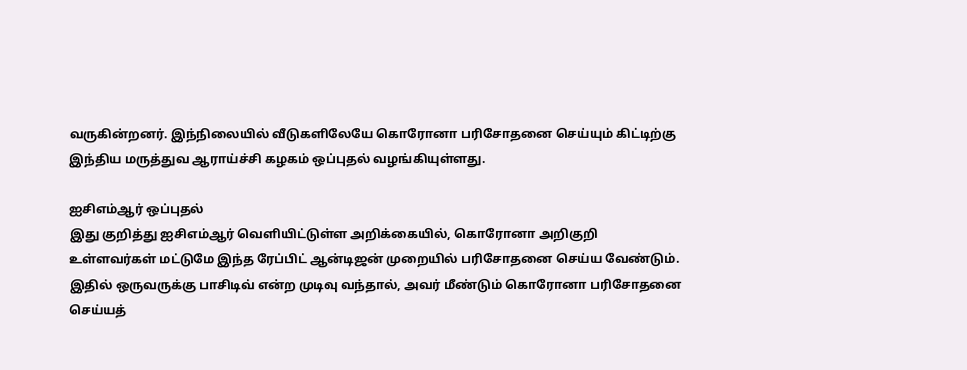வருகின்றனர். இந்நிலையில் வீடுகளிலேயே கொரோனா பரிசோதனை செய்யும் கிட்டிற்கு இந்திய மருத்துவ ஆராய்ச்சி கழகம் ஒப்புதல் வழங்கியுள்ளது.

ஐசிஎம்ஆர் ஒப்புதல்
இது குறித்து ஐசிஎம்ஆர் வெளியிட்டுள்ள அறிக்கையில், கொரோனா அறிகுறி உள்ளவர்கள் மட்டுமே இந்த ரேப்பிட் ஆன்டிஜன் முறையில் பரிசோதனை செய்ய வேண்டும். இதில் ஒருவருக்கு பாசிடிவ் என்ற முடிவு வந்தால், அவர் மீண்டும் கொரோனா பரிசோதனை செய்யத்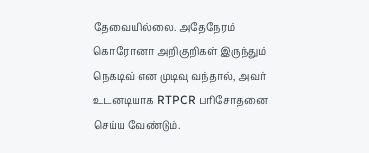தேவையில்லை. அதேநேரம் கொரோனா அறிகுறிகள் இருந்தும் நெகடிவ் என முடிவு வந்தால், அவர் உடனடியாக RTPCR பரிசோதனை செய்ய வேண்டும்.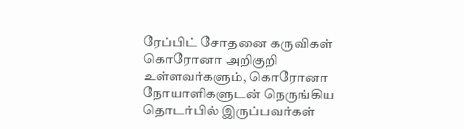ரேப்பிட் சோதனை கருவிகள்
கொரோனா அறிகுறி உள்ளவர்களும், கொரோனா நோயாளிகளுடன் நெருங்கிய தொடர்பில் இருப்பவர்கள்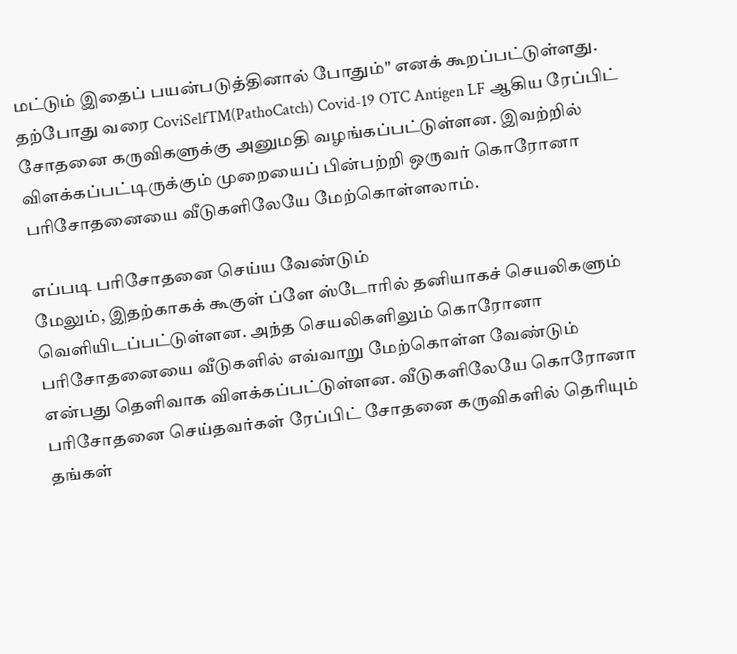மட்டும் இதைப் பயன்படுத்தினால் போதும்" எனக் கூறப்பட்டுள்ளது. தற்போது வரை CoviSelfTM(PathoCatch) Covid-19 OTC Antigen LF ஆகிய ரேப்பிட் சோதனை கருவிகளுக்கு அனுமதி வழங்கப்பட்டுள்ளன. இவற்றில் விளக்கப்பட்டிருக்கும் முறையைப் பின்பற்றி ஒருவர் கொரோனா பரிசோதனையை வீடுகளிலேயே மேற்கொள்ளலாம்.

எப்படி பரிசோதனை செய்ய வேண்டும்
மேலும், இதற்காகக் கூகுள் ப்ளே ஸ்டோரில் தனியாகச் செயலிகளும் வெளியிடப்பட்டுள்ளன. அந்த செயலிகளிலும் கொரோனா பரிசோதனையை வீடுகளில் எவ்வாறு மேற்கொள்ள வேண்டும் என்பது தெளிவாக விளக்கப்பட்டுள்ளன. வீடுகளிலேயே கொரோனா பரிசோதனை செய்தவர்கள் ரேப்பிட் சோதனை கருவிகளில் தெரியும் தங்கள்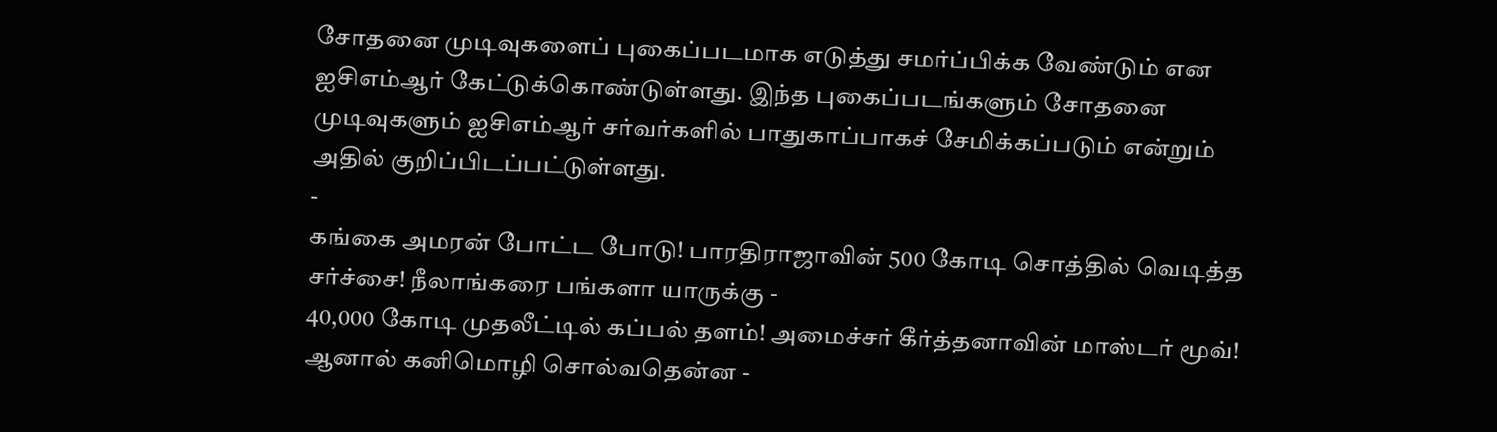சோதனை முடிவுகளைப் புகைப்படமாக எடுத்து சமர்ப்பிக்க வேண்டும் என ஐசிஎம்ஆர் கேட்டுக்கொண்டுள்ளது. இந்த புகைப்படங்களும் சோதனை முடிவுகளும் ஐசிஎம்ஆர் சர்வர்களில் பாதுகாப்பாகச் சேமிக்கப்படும் என்றும் அதில் குறிப்பிடப்பட்டுள்ளது.
-
கங்கை அமரன் போட்ட போடு! பாரதிராஜாவின் 500 கோடி சொத்தில் வெடித்த சர்ச்சை! நீலாங்கரை பங்களா யாருக்கு -
40,000 கோடி முதலீட்டில் கப்பல் தளம்! அமைச்சர் கீர்த்தனாவின் மாஸ்டர் மூவ்! ஆனால் கனிமொழி சொல்வதென்ன -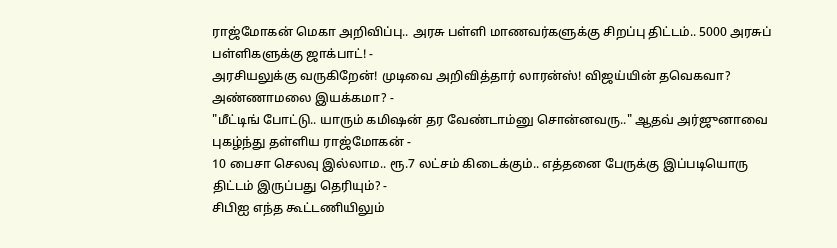ராஜ்மோகன் மெகா அறிவிப்பு.. அரசு பள்ளி மாணவர்களுக்கு சிறப்பு திட்டம்.. 5000 அரசுப் பள்ளிகளுக்கு ஜாக்பாட்! -
அரசியலுக்கு வருகிறேன்! முடிவை அறிவித்தார் லாரன்ஸ்! விஜய்யின் தவெகவா? அண்ணாமலை இயக்கமா? -
"மீட்டிங் போட்டு.. யாரும் கமிஷன் தர வேண்டாம்னு சொன்னவரு.." ஆதவ் அர்ஜுனாவை புகழ்ந்து தள்ளிய ராஜ்மோகன் -
10 பைசா செலவு இல்லாம.. ரூ.7 லட்சம் கிடைக்கும்.. எத்தனை பேருக்கு இப்படியொரு திட்டம் இருப்பது தெரியும்? -
சிபிஐ எந்த கூட்டணியிலும்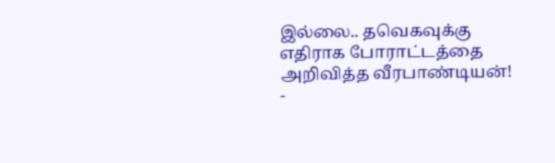இல்லை.. தவெகவுக்கு எதிராக போராட்டத்தை அறிவித்த வீரபாண்டியன்! -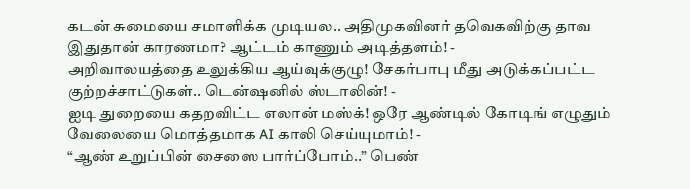கடன் சுமையை சமாளிக்க முடியல.. அதிமுகவினர் தவெகவிற்கு தாவ இதுதான் காரணமா? ஆட்டம் காணும் அடித்தளம்! -
அறிவாலயத்தை உலுக்கிய ஆய்வுக்குழு! சேகர்பாபு மீது அடுக்கப்பட்ட குற்றச்சாட்டுகள்.. டென்ஷனில் ஸ்டாலின்! -
ஐடி துறையை கதறவிட்ட எலான் மஸ்க்! ஒரே ஆண்டில் கோடிங் எழுதும் வேலையை மொத்தமாக AI காலி செய்யுமாம்! -
“ஆண் உறுப்பின் சைஸை பார்ப்போம்..” பெண்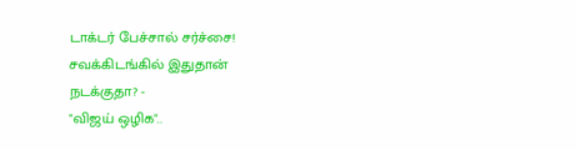டாக்டர் பேச்சால் சர்ச்சை! சவக்கிடங்கில் இதுதான் நடக்குதா? -
"விஜய் ஒழிக"..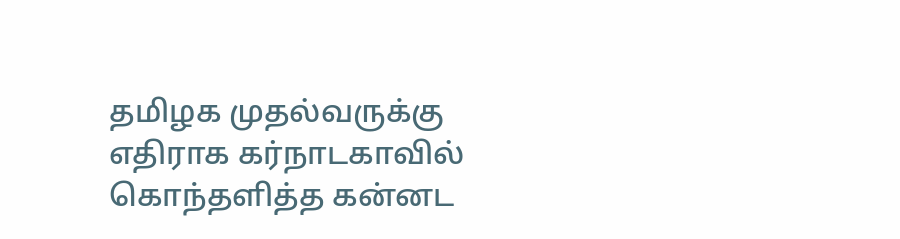தமிழக முதல்வருக்கு எதிராக கர்நாடகாவில் கொந்தளித்த கன்னட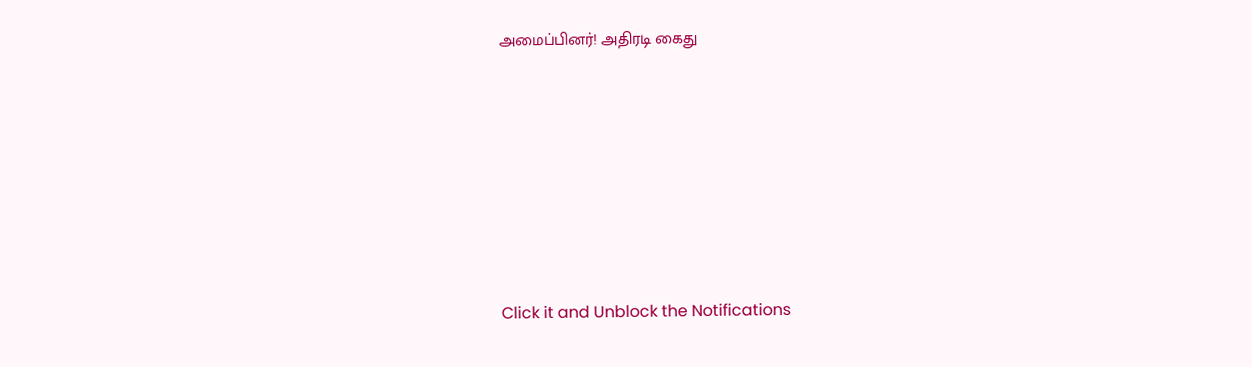அமைப்பினர்! அதிரடி கைது












Click it and Unblock the Notifications